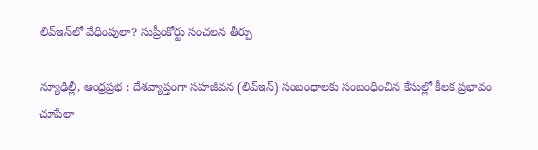లివ్ఇన్‌లో వేధింపులా? సుప్రీంకోర్టు సంచలన తీర్పు

న్యూఢిల్లీ, ఆంధ్ర‌ప్ర‌భ‌ : దేశవ్యాప్తంగా సహజీవన (లివ్ఇన్‌) సంబంధాలకు సంబంధించిన కేసుల్లో కీలక ప్రభావం చూపేలా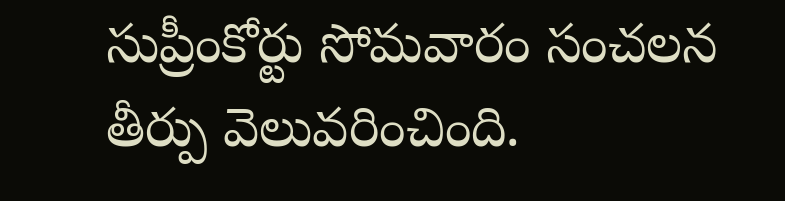సుప్రీంకోర్టు సోమవారం సంచలన తీర్పు వెలువరించింది.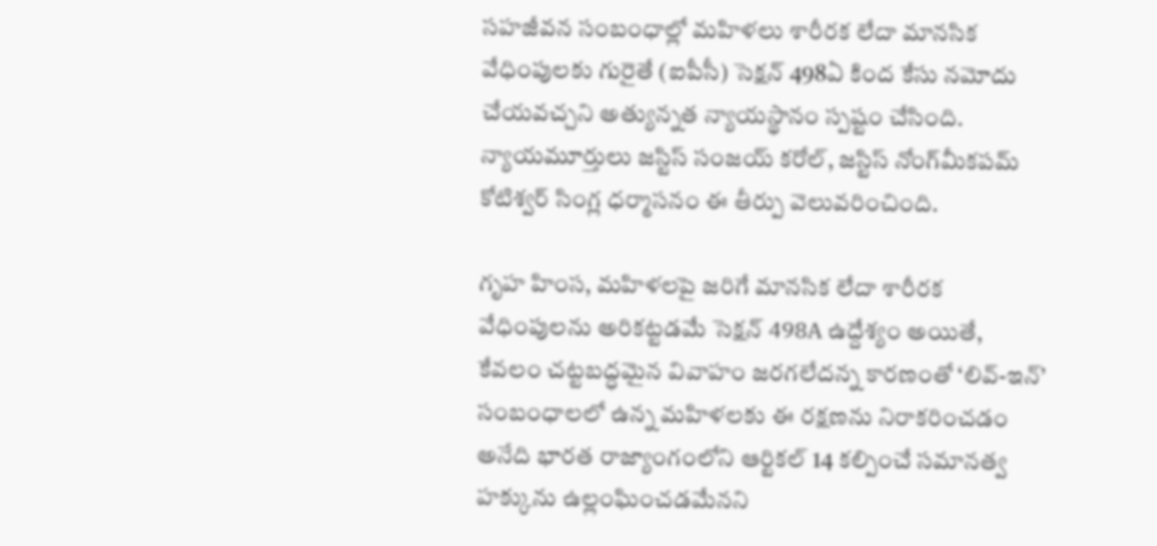సహజీవన సంబంధాల్లో మహిళలు శారీరక లేదా మానసిక వేధింపులకు గురైతే (ఐపీసీ) సెక్షన్ 498ఏ కింద కేసు నమోదు చేయవచ్చని అత్యున్నత న్యాయస్థానం స్పష్టం చేసింది. న్యాయమూర్తులు జస్టిస్ సంజయ్ కరోల్, జస్టిస్ నోంగ్‌మీకపమ్ కోటిశ్వర్ సింగ్ల ధర్మాసనం ఈ తీర్పు వెలువరించింది.

గృహ హింస, మహిళలపై జరిగే మానసిక లేదా శారీరక వేధింపులను అరికట్టడమే సెక్షన్ 498A ఉద్దేశ్యం అయితే, కేవలం చట్టబద్ధమైన వివాహం జరగలేదన్న కారణంతో ‘లివ్-ఇన్’ సంబంధాలలో ఉన్న మహిళలకు ఈ రక్షణను నిరాకరించడం అనేది భారత రాజ్యాంగంలోని ఆర్టికల్ 14 కల్పించే సమానత్వ హక్కును ఉల్లంఘించడమేనని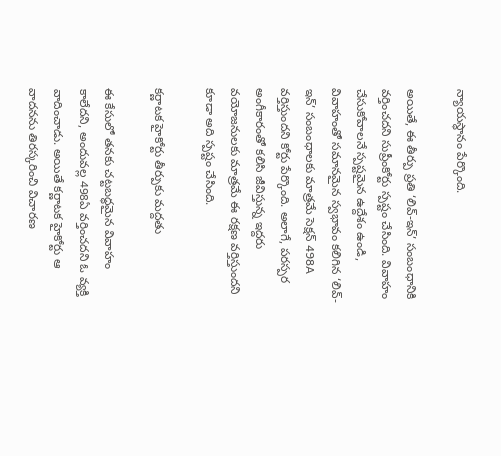న్యాయస్థానం పేర్కొంది.

అయితే, ఈ తీర్పు ప్రతి ‘లివ్-ఇన్’ సంబంధానికి వర్తించదని సుప్రీంకోర్టు స్పష్టం చేసింది. వివాహం చేసుకోవాలనే స్పష్టమైన ఉద్దేశం ఉండి, వివాహంతో సమానమైన స్వభావం కలిగిన ‘లివ్-ఇన్’ సంబంధాలకు మాత్రమే సెక్షన్ 498A వర్తిస్తుందని కోర్టు పేర్కొంది. అలాగే, పరస్పర అంగీకారంతో కలిసి జీవిస్తున్న ఇద్దరు వయోజనులకు మాత్రమే ఈ రక్షణ వర్తిస్తుందని కూడా అది స్పష్టం చేసింది.

కర్ణాటక హైకోర్టు తీర్పుకు మద్దతు

ఈ కేసులో తనకు చట్టబద్ధమైన వివాహం కాలేదని, అందువల్ల 498ఏ వర్తించదని ఓ వ్యక్తి వాదించాడు. అయితే కర్ణాటక హైకోర్టు ఆ వాదనను తిరస్కరించి విచారణ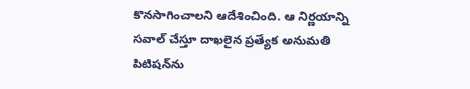కొనసాగించాలని ఆదేశించింది. ఆ నిర్ణయాన్ని సవాల్ చేస్తూ దాఖలైన ప్రత్యేక అనుమతి పిటిషన్‌ను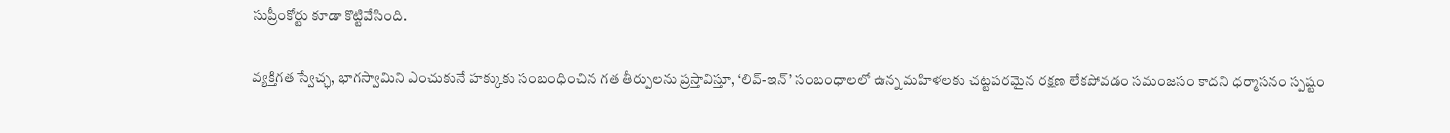సుప్రీంకోర్టు కూడా కొట్టివేసింది.

వ్యక్తిగత స్వేచ్ఛ, భాగస్వామిని ఎంచుకునే హక్కుకు సంబంధించిన గత తీర్పులను ప్రస్తావిస్తూ, ‘లివ్-ఇన్’ సంబంధాలలో ఉన్న మహిళలకు చట్టపరమైన రక్షణ లేకపోవడం సమంజసం కాదని ధర్మాసనం స్పష్టం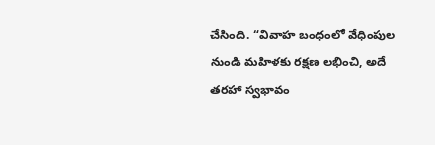చేసింది. “వివాహ బంధంలో వేధింపుల నుండి మహిళకు రక్షణ లభించి, అదే తరహా స్వభావం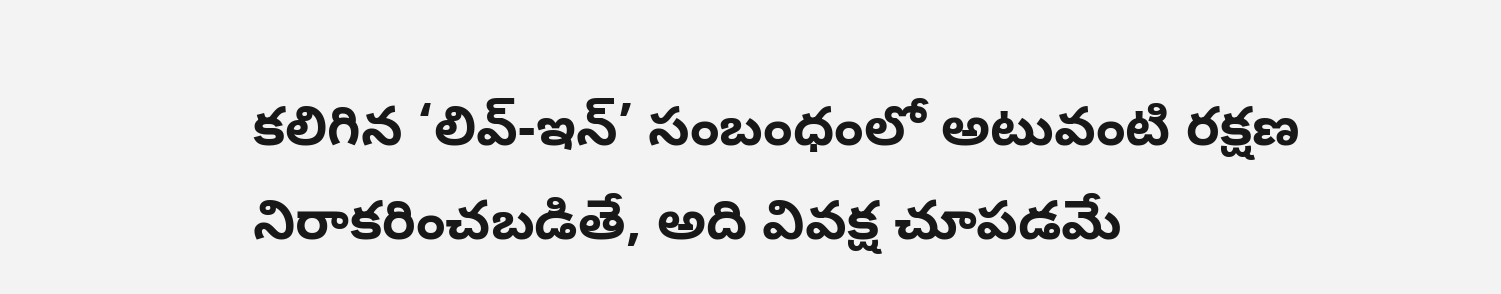కలిగిన ‘లివ్-ఇన్’ సంబంధంలో అటువంటి రక్షణ నిరాకరించబడితే, అది వివక్ష చూపడమే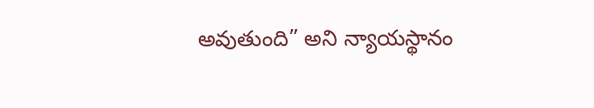అవుతుంది” అని న్యాయస్థానం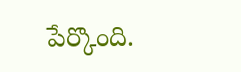పేర్కొంది.